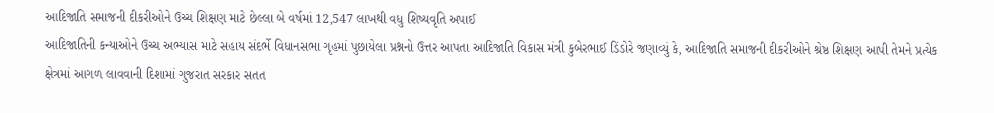આદિજાતિ સમાજની દીકરીઓને ઉચ્ચ શિક્ષણ માટે છેલ્લા બે વર્ષમાં 12,547 લાખથી વધુ શિષ્યવૃતિ અપાઈ
આદિજાતિની કન્યાઓને ઉચ્ચ અભ્યાસ માટે સહાય સંદર્ભે વિધાનસભા ગૃહમાં પુછાયેલા પ્રશ્નનો ઉત્તર આપતા આદિજાતિ વિકાસ મંત્રી કુબેરભાઈ ડિંડોરે જણાવ્યું કે, આદિજાતિ સમાજની દીકરીઓને શ્રેષ્ઠ શિક્ષણ આપી તેમને પ્રત્યેક ક્ષેત્રમાં આગળ લાવવાની દિશામાં ગુજરાત સરકાર સતત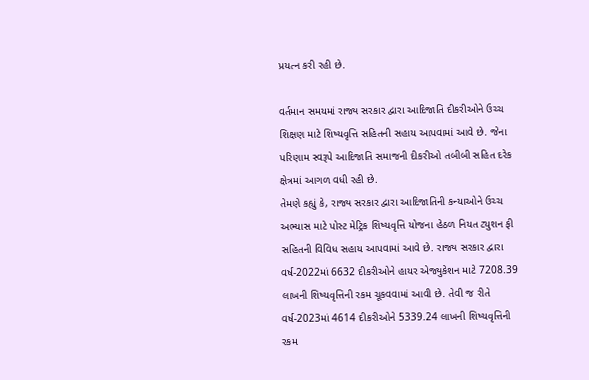પ્રયત્ન કરી રહી છે.

વર્તમાન સમયમાં રાજ્ય સરકાર દ્વારા આદિજાતિ દીકરીઓને ઉચ્ચ શિક્ષણ માટે શિષ્યવૃત્તિ સહિતની સહાય આપવામાં આવે છે. જેના પરિણામ સ્વરૂપે આદિજાતિ સમાજની દીકરીઓ તબીબી સહિત દરેક ક્ષેત્રમાં આગળ વધી રહી છે.
તેમણે કહ્યું કે, રાજ્ય સરકાર દ્વારા આદિજાતિની કન્યાઓને ઉચ્ચ અભ્યાસ માટે પોસ્ટ મેટ્રિક શિષ્યવૃત્તિ યોજના હેઠળ નિયત ટ્યુશન ફી સહિતની વિવિધ સહાય આપવામાં આવે છે. રાજ્ય સરકાર દ્વારા વર્ષ-2022માં 6632 દીકરીઓને હાયર એજ્યુકેશન માટે 7208.39 લાખની શિષ્યવૃત્તિની રકમ ચૂકવવામાં આવી છે. તેવી જ રીતે વર્ષ-2023માં 4614 દીકરીઓને 5339.24 લાખની શિષ્યવૃત્તિની રકમ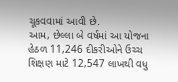ચૂકવવામાં આવી છે.
આમ, છેલ્લા બે વર્ષમાં આ યોજના હેઠળ 11,246 દીકરીઓને ઉચ્ચ શિક્ષણ માટે 12,547 લાખથી વધુ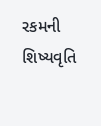રકમની શિષ્યવૃતિ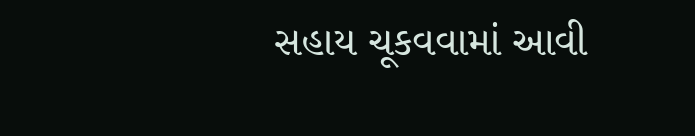સહાય ચૂકવવામાં આવી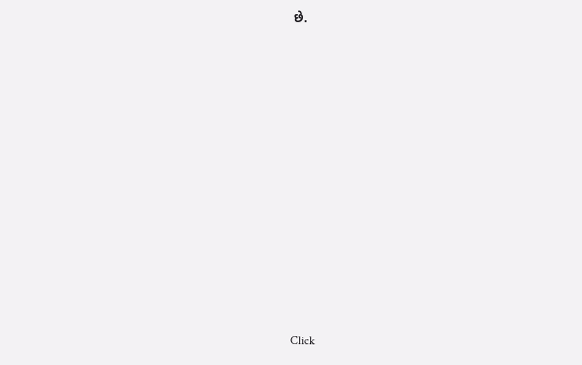છે.












Click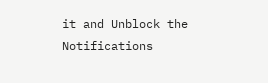it and Unblock the Notifications